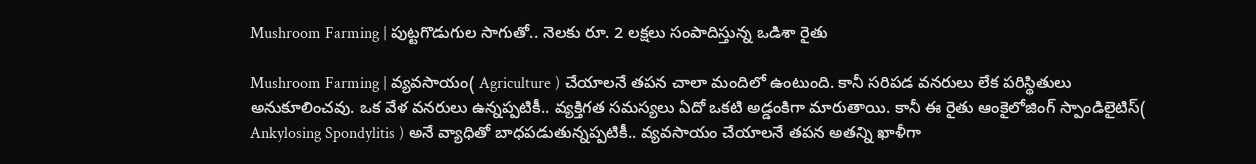Mushroom Farming | పుట్ట‌గొడుగుల సాగుతో.. నెల‌కు రూ. 2 ల‌క్ష‌లు సంపాదిస్తున్న ఒడిశా రైతు

Mushroom Farming | వ్య‌వ‌సాయం( Agriculture ) చేయాల‌నే త‌పన చాలా మందిలో ఉంటుంది. కానీ స‌రిప‌డ వ‌న‌రులు లేక ప‌రిస్థితులు అనుకూలించ‌వు. ఒక వేళ వ‌న‌రులు ఉన్న‌ప్ప‌టికీ.. వ్య‌క్తిగ‌త స‌మ‌స్య‌లు ఏదో ఒక‌టి అడ్డంకిగా మారుతాయి. కానీ ఈ రైతు ఆంకైలోజింగ్ స్పాండిలైటిస్( Ankylosing Spondylitis ) అనే వ్యాధితో బాధ‌ప‌డుతున్న‌ప్ప‌టికీ.. వ్య‌వ‌సాయం చేయాల‌నే త‌ప‌న అత‌న్ని ఖాళీగా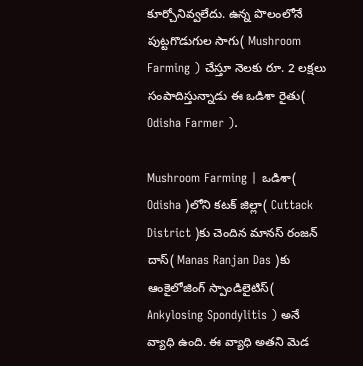కూర్చోనివ్వ‌లేదు. ఉన్న పొలంలోనే పుట్ట‌గొడుగుల సాగు( Mushroom Farming ) చేస్తూ నెల‌కు రూ. 2 ల‌క్ష‌లు సంపాదిస్తున్నాడు ఈ ఒడిశా రైతు( Odisha Farmer ).

Mushroom Farming | ఒడిశా( Odisha )లోని క‌ట‌క్ జిల్లా( Cuttack District )కు చెందిన మాన‌స్ రంజ‌న్ దాస్‌( Manas Ranjan Das )కు ఆంకైలోజింగ్ స్పాండిలైటిస్( Ankylosing Spondylitis ) అనే వ్యాధి ఉంది. ఈ వ్యాధి అత‌ని మెడ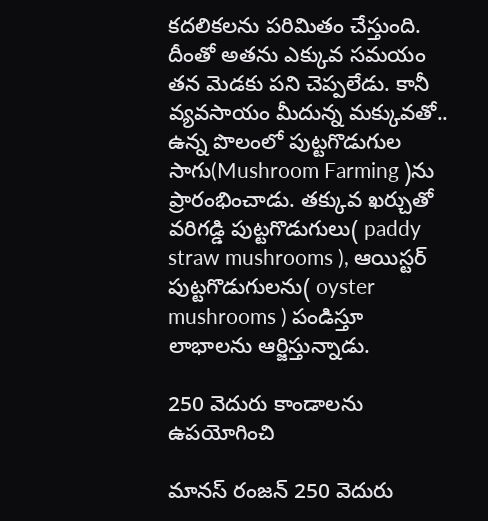క‌ద‌లిక‌ల‌ను ప‌రిమితం చేస్తుంది. దీంతో అత‌ను ఎక్కువ స‌మ‌యం త‌న మెడ‌కు ప‌ని చెప్ప‌లేడు. కానీ వ్య‌వ‌సాయం మీదున్న మ‌క్కువ‌తో.. ఉన్న పొలంలో పుట్ట‌గొడుగుల సాగు(Mushroom Farming )ను ప్రారంభించాడు. త‌క్కువ ఖ‌ర్చుతో వ‌రిగ‌డ్డి పుట్ట‌గొడుగులు( paddy straw mushrooms ), ఆయిస్ట‌ర్ పుట్ట‌గొడుగుల‌ను( oyster mushrooms ) పండిస్తూ లాభాల‌ను ఆర్జిస్తున్నాడు.

250 వెదురు కాండాల‌ను ఉప‌యోగించి

మాన‌స్ రంజ‌న్ 250 వెదురు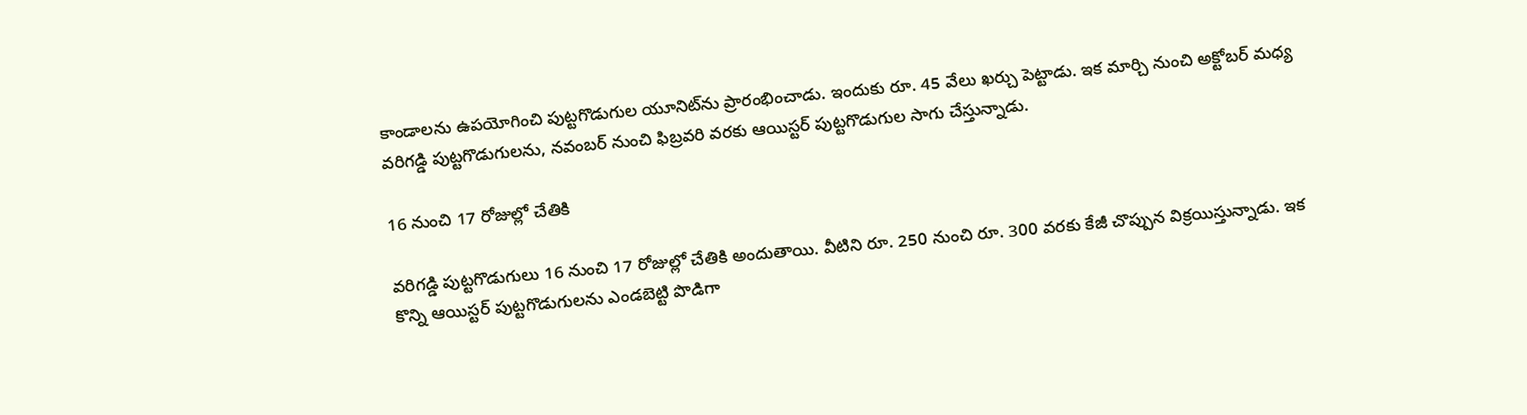కాండాల‌ను ఉప‌యోగించి పుట్ట‌గొడుగుల యూనిట్‌ను ప్రారంభించాడు. ఇందుకు రూ. 45 వేలు ఖ‌ర్చు పెట్టాడు. ఇక మార్చి నుంచి అక్టోబ‌ర్ మ‌ధ్య వ‌రిగ‌డ్డి పుట్ట‌గొడుగుల‌ను, న‌వంబ‌ర్ నుంచి ఫిబ్ర‌వ‌రి వ‌ర‌కు ఆయిస్ట‌ర్ పుట్టగొడుగుల సాగు చేస్తున్నాడు.

16 నుంచి 17 రోజుల్లో చేతికి

వ‌రిగ‌డ్డి పుట్ట‌గొడుగులు 16 నుంచి 17 రోజుల్లో చేతికి అందుతాయి. వీటిని రూ. 250 నుంచి రూ. 300 వ‌ర‌కు కేజీ చొప్పున విక్ర‌యిస్తున్నాడు. ఇక కొన్ని ఆయిస్ట‌ర్ పుట్ట‌గొడుగుల‌ను ఎండ‌బెట్టి పొడిగా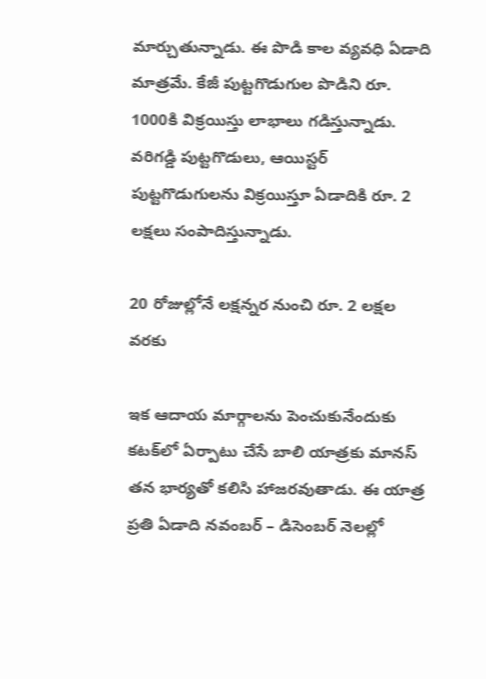మార్చుతున్నాడు. ఈ పొడి కాల వ్య‌వ‌ధి ఏడాది మాత్ర‌మే. కేజీ పుట్ట‌గొడుగుల పొడిని రూ. 1000కి విక్ర‌యిస్తు లాభాలు గ‌డిస్తున్నాడు. వ‌రిగ‌డ్డి పుట్ట‌గొడులు, ఆయిస్ట‌ర్ పుట్ట‌గొడుగుల‌ను విక్ర‌యిస్తూ ఏడాదికి రూ. 2 ల‌క్ష‌లు సంపాదిస్తున్నాడు.

20 రోజుల్లోనే ల‌క్ష‌న్న‌ర నుంచి రూ. 2 ల‌క్ష‌ల వ‌ర‌కు

ఇక ఆదాయ మార్గాల‌ను పెంచుకునేందుకు క‌ట‌క్‌లో ఏర్పాటు చేసే బాలి యాత్ర‌కు మాన‌స్ త‌న భార్య‌తో క‌లిసి హాజ‌ర‌వుతాడు. ఈ యాత్ర ప్ర‌తి ఏడాది న‌వంబ‌ర్ – డిసెంబ‌ర్ నెల‌ల్లో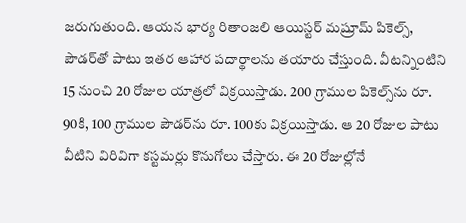జ‌రుగుతుంది. ఆయ‌న భార్య రితాంజ‌లి ఆయిస్ట‌ర్ మ‌ష్రూమ్ పికెల్స్, పౌడ‌ర్‌తో పాటు ఇత‌ర ఆహార ప‌దార్థాల‌ను తయారు చేస్తుంది. వీటన్నింటిని 15 నుంచి 20 రోజుల యాత్ర‌లో విక్రయిస్తాడు. 200 గ్రాముల పికెల్స్‌ను రూ. 90కి, 100 గ్రాముల పౌడ‌ర్‌ను రూ. 100కు విక్ర‌యిస్తాడు. ఆ 20 రోజుల పాటు వీటిని విరివిగా క‌స్ట‌మ‌ర్లు కొనుగోలు చేస్తారు. ఈ 20 రోజుల్లోనే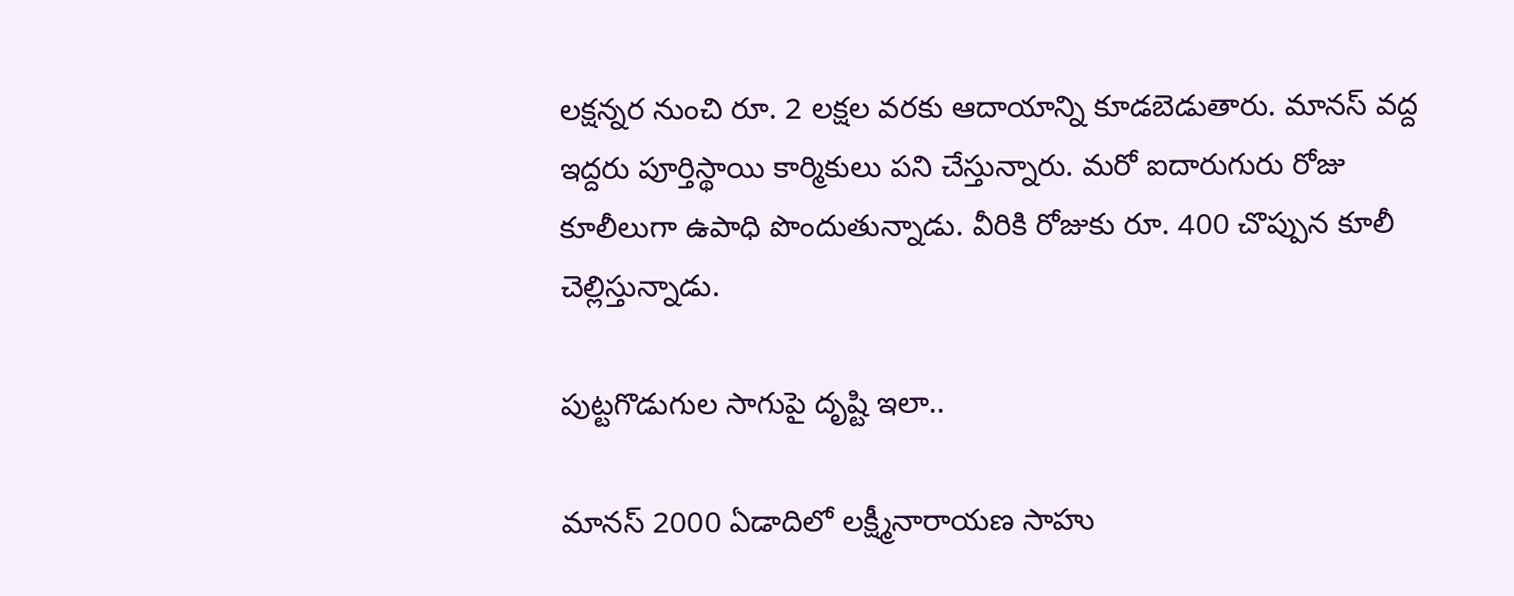ల‌క్ష‌న్న‌ర నుంచి రూ. 2 ల‌క్ష‌ల వ‌ర‌కు ఆదాయాన్ని కూడ‌బెడుతారు. మాన‌స్ వ‌ద్ద ఇద్ద‌రు పూర్తిస్థాయి కార్మికులు ప‌ని చేస్తున్నారు. మ‌రో ఐదారుగురు రోజు కూలీలుగా ఉపాధి పొందుతున్నాడు. వీరికి రోజుకు రూ. 400 చొప్పున కూలీ చెల్లిస్తున్నాడు.

పుట్ట‌గొడుగుల సాగుపై దృష్టి ఇలా..

మాన‌స్ 2000 ఏడాదిలో ల‌క్ష్మీనారాయ‌ణ సాహు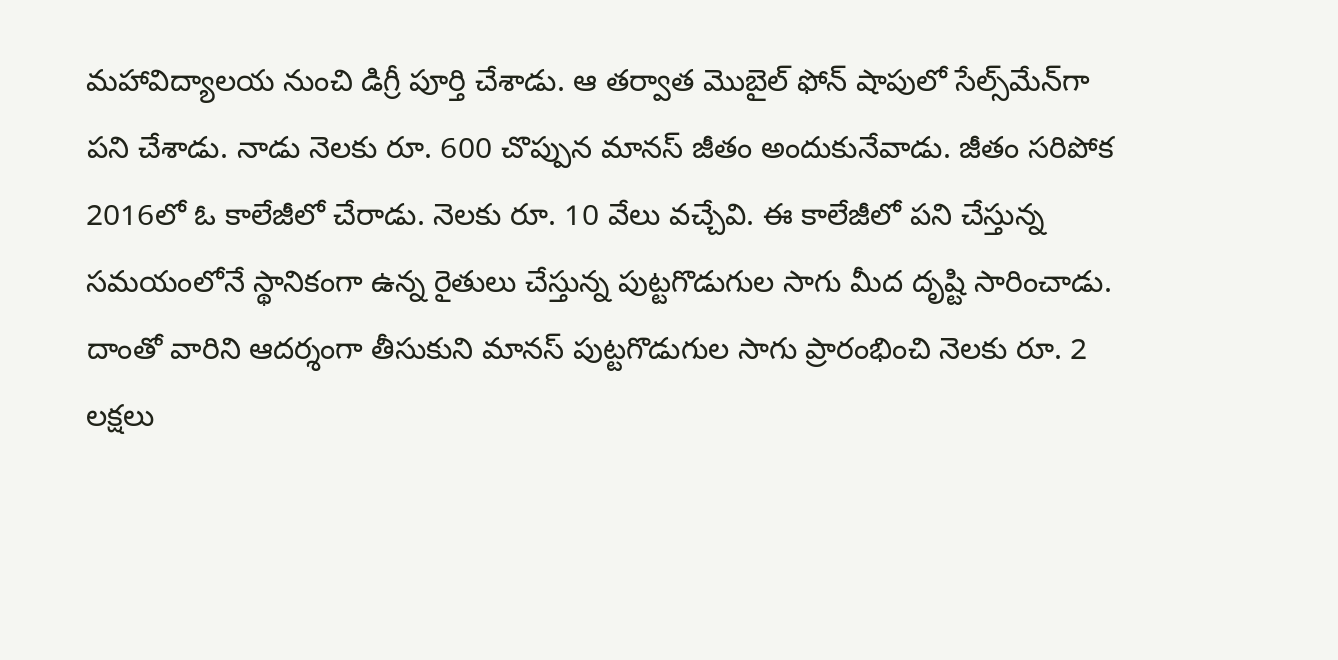మ‌హావిద్యాల‌య నుంచి డిగ్రీ పూర్తి చేశాడు. ఆ త‌ర్వాత మొబైల్ ఫోన్ షాపులో సేల్స్‌మేన్‌గా ప‌ని చేశాడు. నాడు నెల‌కు రూ. 600 చొప్పున మాన‌స్ జీతం అందుకునేవాడు. జీతం స‌రిపోక 2016లో ఓ కాలేజీలో చేరాడు. నెల‌కు రూ. 10 వేలు వ‌చ్చేవి. ఈ కాలేజీలో ప‌ని చేస్తున్న స‌మ‌యంలోనే స్థానికంగా ఉన్న రైతులు చేస్తున్న పుట్ట‌గొడుగుల సాగు మీద దృష్టి సారించాడు. దాంతో వారిని ఆద‌ర్శంగా తీసుకుని మాన‌స్ పుట్ట‌గొడుగుల సాగు ప్రారంభించి నెల‌కు రూ. 2 ల‌క్ష‌లు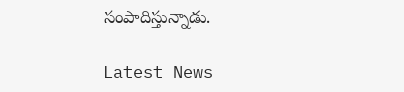సంపాదిస్తున్నాడు.

Latest News